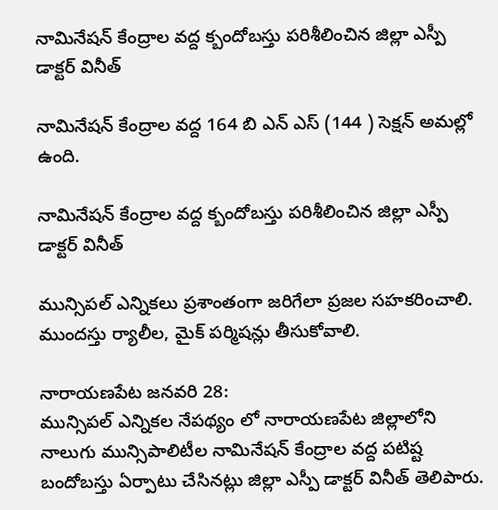నామినేషన్ కేంద్రాల వద్ద క్బందోబస్తు పరిశీలించిన జిల్లా ఎస్పీ డాక్టర్ వినీత్

నామినేషన్ కేంద్రాల వద్ద 164 బి ఎన్ ఎస్ (144 ) సెక్షన్ అమల్లో ఉంది.

నామినేషన్ కేంద్రాల వద్ద క్బందోబస్తు పరిశీలించిన జిల్లా ఎస్పీ డాక్టర్ వినీత్

మున్సిపల్ ఎన్నికలు ప్రశాంతంగా జరిగేలా ప్రజల సహకరించాలి.  ముందస్తు ర్యాలీల, మైక్ పర్మిషన్లు తీసుకోవాలి.

నారాయణపేట జనవరి 28:
మున్సిపల్ ఎన్నికల నేపథ్యం లో నారాయణపేట జిల్లాలోని నాలుగు మున్సిపాలిటీల నామినేషన్ కేంద్రాల వద్ద పటిష్ట బందోబస్తు ఏర్పాటు చేసినట్లు జిల్లా ఎస్పీ డాక్టర్ వినీత్ తెలిపారు.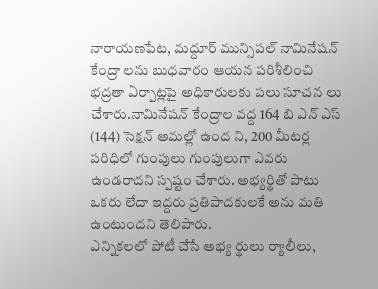నారాయణపేట, మద్దూర్ మున్సిపల్ నామినేషన్ కేంద్రా లను బుధవారం ఆయన పరిశీలించి భద్రతా ఏర్పాట్లపై అధికారులకు పలు సూచన లు చేశారు.నామినేషన్ కేంద్రాల వద్ద 164 బి ఎన్ ఎస్ (144) సెక్షన్ అమల్లో ఉంద ని, 200 మీటర్ల పరిధిలో గుంపులు గుంపులుగా ఎవరు ఉండరాదని స్పష్టం చేశారు. అభ్యర్థితో పాటు ఒకరు లేదా ఇద్దరు ప్రతిపాదకులకే అను మతి ఉంటుందని తెలిపారు.
ఎన్నికలలో పోటీ చేసే అభ్య ర్థులు ర్యాలీలు,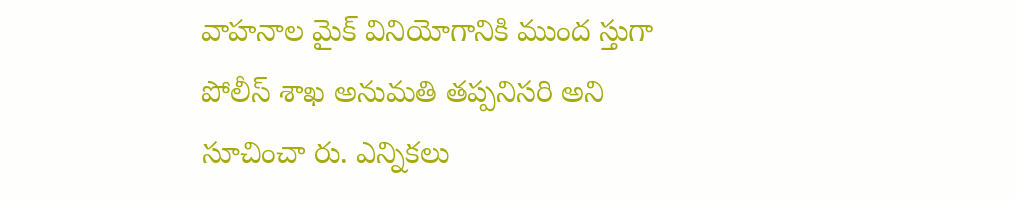వాహనాల మైక్ వినియోగానికి ముంద స్తుగా పోలీస్ శాఖ అనుమతి తప్పనిసరి అని సూచించా రు. ఎన్నికలు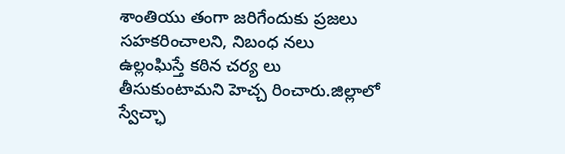శాంతియు తంగా జరిగేందుకు ప్రజలు సహకరించాలని, నిబంధ నలు ఉల్లంఘిస్తే కఠిన చర్య లు తీసుకుంటామని హెచ్చ రించారు.జిల్లాలో స్వేచ్ఛా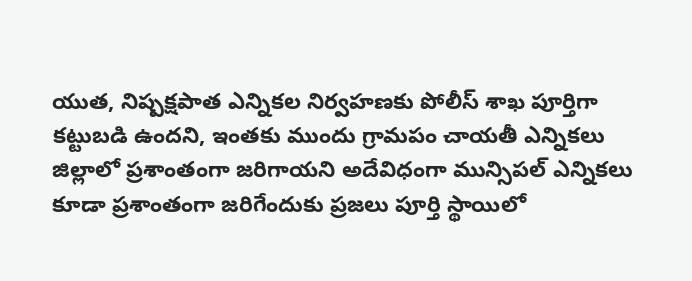యుత, నిష్పక్షపాత ఎన్నికల నిర్వహణకు పోలీస్ శాఖ పూర్తిగా కట్టుబడి ఉందని, ఇంతకు ముందు గ్రామపం చాయతీ ఎన్నికలు జిల్లాలో ప్రశాంతంగా జరిగాయని అదేవిధంగా మున్సిపల్ ఎన్నికలు కూడా ప్రశాంతంగా జరిగేందుకు ప్రజలు పూర్తి స్థాయిలో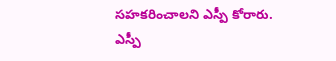సహకరించాలని ఎస్పీ కోరారు. ఎస్పీ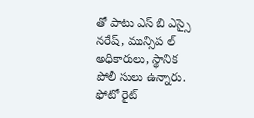తో పాటు ఎస్ బి ఎస్సై నరేష్, మున్సిప ల్ అధికారులు, స్థానిక పోలీ సులు ఉన్నారు.
ఫోటో రైట్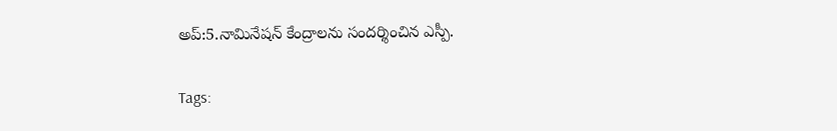అప్:5.నామినేషన్ కేంద్రాలను సందర్శించిన ఎస్పీ.

Tags: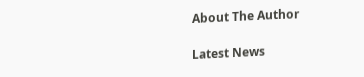About The Author

Latest News